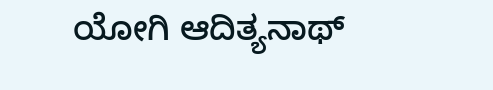ಯೋಗಿ ಆದಿತ್ಯನಾಥ್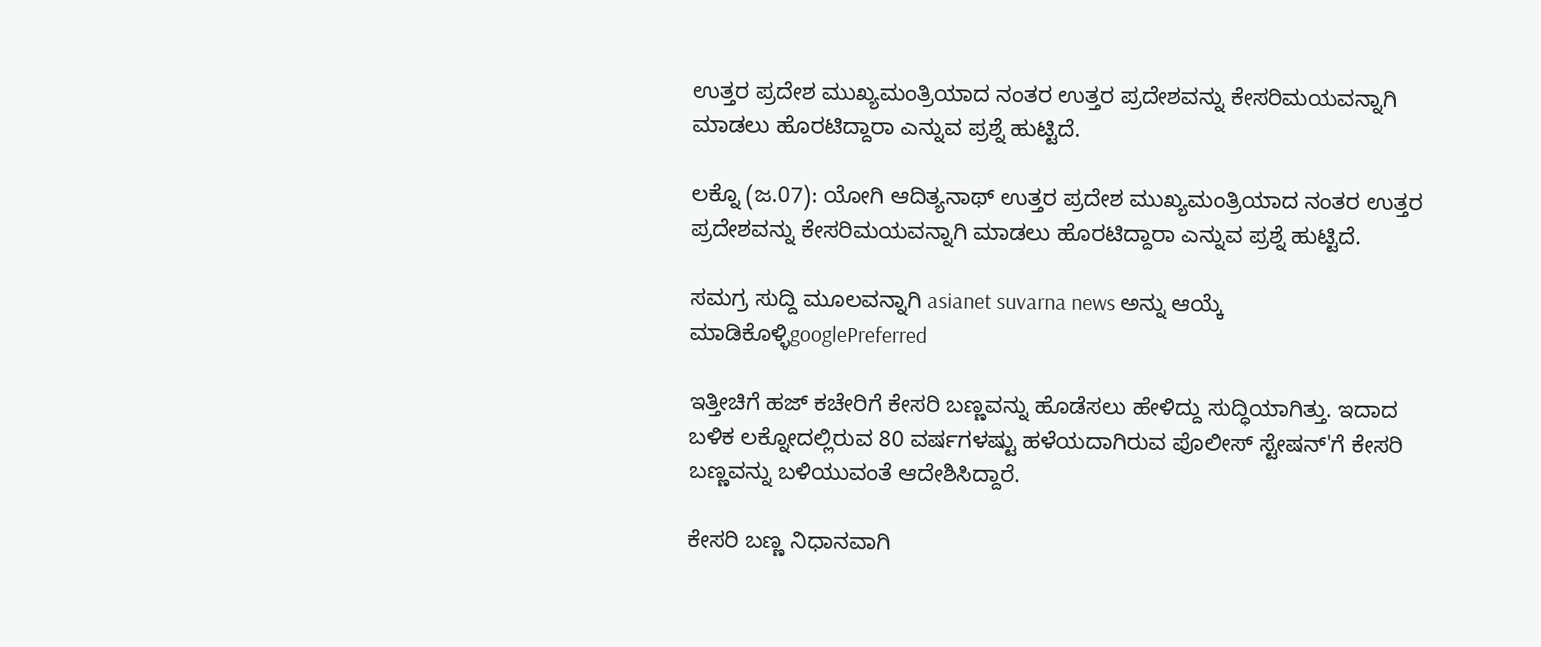ಉತ್ತರ ಪ್ರದೇಶ ಮುಖ್ಯಮಂತ್ರಿಯಾದ ನಂತರ ಉತ್ತರ ಪ್ರದೇಶವನ್ನು ಕೇಸರಿಮಯವನ್ನಾಗಿ ಮಾಡಲು ಹೊರಟಿದ್ದಾರಾ ಎನ್ನುವ ಪ್ರಶ್ನೆ ಹುಟ್ಟಿದೆ.

ಲಕ್ನೊ (ಜ.07): ಯೋಗಿ ಆದಿತ್ಯನಾಥ್ ಉತ್ತರ ಪ್ರದೇಶ ಮುಖ್ಯಮಂತ್ರಿಯಾದ ನಂತರ ಉತ್ತರ ಪ್ರದೇಶವನ್ನು ಕೇಸರಿಮಯವನ್ನಾಗಿ ಮಾಡಲು ಹೊರಟಿದ್ದಾರಾ ಎನ್ನುವ ಪ್ರಶ್ನೆ ಹುಟ್ಟಿದೆ.

ಸಮಗ್ರ ಸುದ್ದಿ ಮೂಲವನ್ನಾಗಿ asianet suvarna news ಅನ್ನು ಆಯ್ಕೆ ಮಾಡಿಕೊಳ್ಳಿgooglePreferred

ಇತ್ತೀಚಿಗೆ ಹಜ್ ಕಚೇರಿಗೆ ಕೇಸರಿ ಬಣ್ಣವನ್ನು ಹೊಡೆಸಲು ಹೇಳಿದ್ದು ಸುದ್ಧಿಯಾಗಿತ್ತು. ಇದಾದ ಬಳಿಕ ಲಕ್ನೋದಲ್ಲಿರುವ 80 ವರ್ಷಗಳಷ್ಟು ಹಳೆಯದಾಗಿರುವ ಪೊಲೀಸ್ ಸ್ಟೇಷನ್'ಗೆ ಕೇಸರಿ ಬಣ್ಣವನ್ನು ಬಳಿಯುವಂತೆ ಆದೇಶಿಸಿದ್ದಾರೆ.

ಕೇಸರಿ ಬಣ್ಣ ನಿಧಾನವಾಗಿ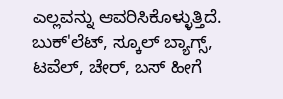ಎಲ್ಲವನ್ನು ಆವರಿಸಿಕೊಳ್ಳುತ್ತಿದೆ. ಬುಕ್'ಲೆಟ್, ಸ್ಕೂಲ್ ಬ್ಯಾಗ್ಸ್, ಟವೆಲ್, ಚೇರ್, ಬಸ್ ಹೀಗೆ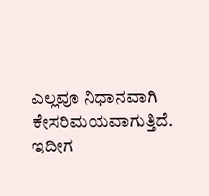ಎಲ್ಲವೂ ನಿಧಾನವಾಗಿ ಕೇಸರಿಮಯವಾಗುತ್ತಿದೆ. ಇದೀಗ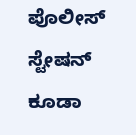ಪೊಲೀಸ್ ಸ್ಟೇಷನ್ ಕೂಡಾ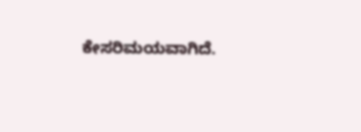ಕೇಸರಿಮಯವಾಗಿದೆ.